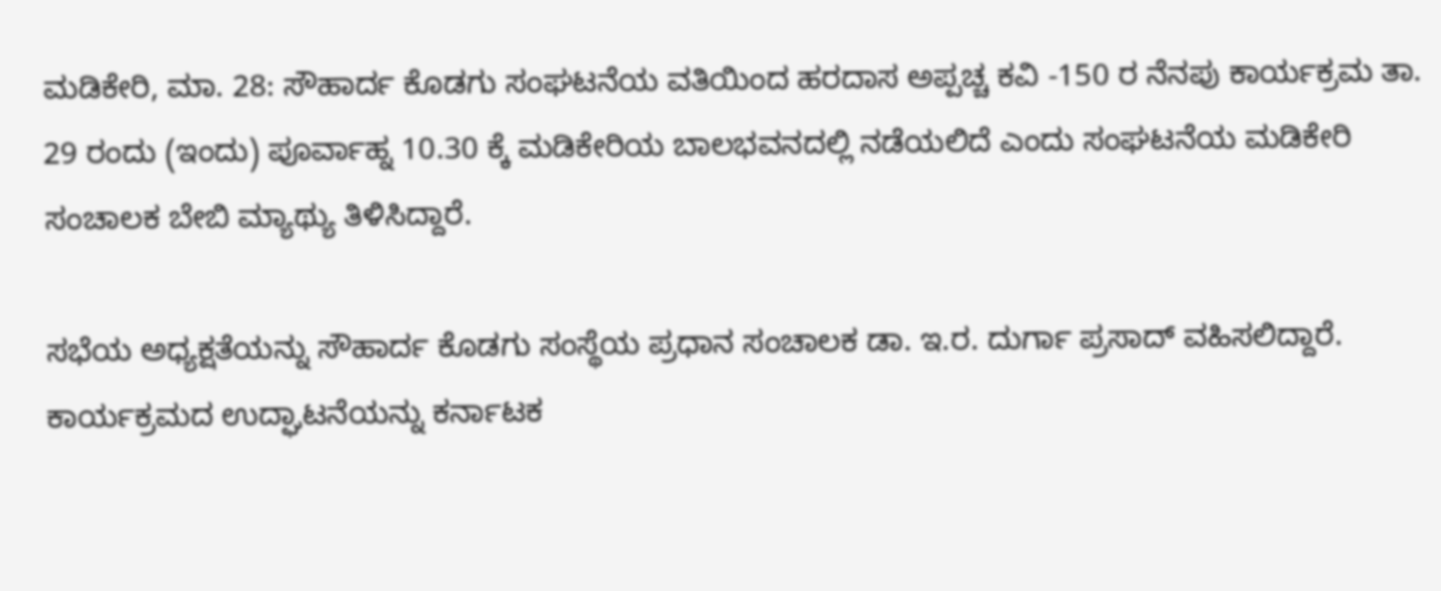ಮಡಿಕೇರಿ, ಮಾ. 28: ಸೌಹಾರ್ದ ಕೊಡಗು ಸಂಘಟನೆಯ ವತಿಯಿಂದ ಹರದಾಸ ಅಪ್ಪಚ್ಚ ಕವಿ -150 ರ ನೆನಪು ಕಾರ್ಯಕ್ರಮ ತಾ. 29 ರಂದು (ಇಂದು) ಪೂರ್ವಾಹ್ನ 10.30 ಕ್ಕೆ ಮಡಿಕೇರಿಯ ಬಾಲಭವನದಲ್ಲಿ ನಡೆಯಲಿದೆ ಎಂದು ಸಂಘಟನೆಯ ಮಡಿಕೇರಿ ಸಂಚಾಲಕ ಬೇಬಿ ಮ್ಯಾಥ್ಯು ತಿಳಿಸಿದ್ದಾರೆ.

ಸಭೆಯ ಅಧ್ಯಕ್ಷತೆಯನ್ನು ಸೌಹಾರ್ದ ಕೊಡಗು ಸಂಸ್ಥೆಯ ಪ್ರಧಾನ ಸಂಚಾಲಕ ಡಾ. ಇ.ರ. ದುರ್ಗಾ ಪ್ರಸಾದ್ ವಹಿಸಲಿದ್ದಾರೆ. ಕಾರ್ಯಕ್ರಮದ ಉದ್ಘಾಟನೆಯನ್ನು ಕರ್ನಾಟಕ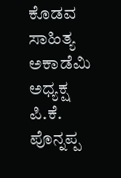ಕೊಡವ ಸಾಹಿತ್ಯ ಅಕಾಡೆಮಿ ಅಧ್ಯಕ್ಷ ಪಿ.ಕೆ. ಪೊನ್ನಪ್ಪ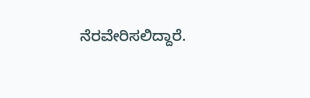ನೆರವೇರಿಸಲಿದ್ದಾರೆ.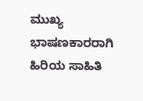ಮುಖ್ಯ ಭಾಷಣಕಾರರಾಗಿ ಹಿರಿಯ ಸಾಹಿತಿ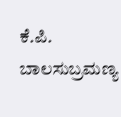ಕೆ.ಪಿ. ಬಾಲಸುಬ್ರಮಣ್ಯ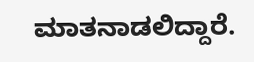ಮಾತನಾಡಲಿದ್ದಾರೆ.